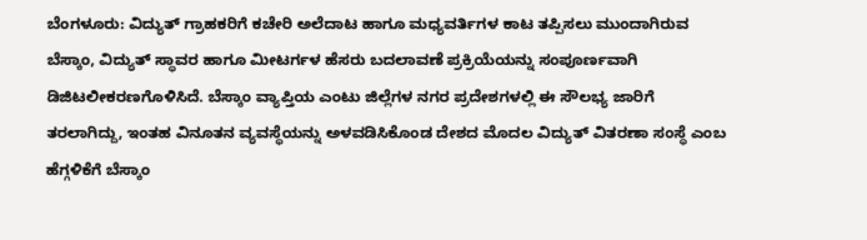ಬೆಂಗಳೂರು: ವಿದ್ಯುತ್ ಗ್ರಾಹಕರಿಗೆ ಕಚೇರಿ ಅಲೆದಾಟ ಹಾಗೂ ಮಧ್ಯವರ್ತಿಗಳ ಕಾಟ ತಪ್ಪಿಸಲು ಮುಂದಾಗಿರುವ ಬೆಸ್ಕಾಂ, ವಿದ್ಯುತ್ ಸ್ಥಾವರ ಹಾಗೂ ಮೀಟರ್ಗಳ ಹೆಸರು ಬದಲಾವಣೆ ಪ್ರಕ್ರಿಯೆಯನ್ನು ಸಂಪೂರ್ಣವಾಗಿ ಡಿಜಿಟಲೀಕರಣಗೊಳಿಸಿದೆ. ಬೆಸ್ಕಾಂ ವ್ಯಾಪ್ತಿಯ ಎಂಟು ಜಿಲ್ಲೆಗಳ ನಗರ ಪ್ರದೇಶಗಳಲ್ಲಿ ಈ ಸೌಲಭ್ಯ ಜಾರಿಗೆ ತರಲಾಗಿದ್ದು, ಇಂತಹ ವಿನೂತನ ವ್ಯವಸ್ಥೆಯನ್ನು ಅಳವಡಿಸಿಕೊಂಡ ದೇಶದ ಮೊದಲ ವಿದ್ಯುತ್ ವಿತರಣಾ ಸಂಸ್ಥೆ ಎಂಬ ಹೆಗ್ಗಳಿಕೆಗೆ ಬೆಸ್ಕಾಂ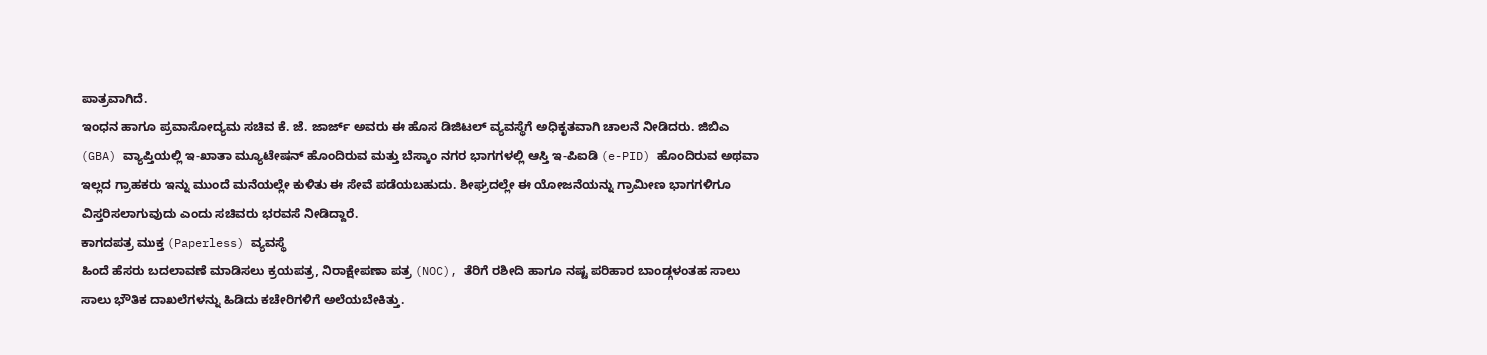ಪಾತ್ರವಾಗಿದೆ.
ಇಂಧನ ಹಾಗೂ ಪ್ರವಾಸೋದ್ಯಮ ಸಚಿವ ಕೆ. ಜೆ. ಜಾರ್ಜ್ ಅವರು ಈ ಹೊಸ ಡಿಜಿಟಲ್ ವ್ಯವಸ್ಥೆಗೆ ಅಧಿಕೃತವಾಗಿ ಚಾಲನೆ ನೀಡಿದರು. ಜಿಬಿಎ (GBA) ವ್ಯಾಪ್ತಿಯಲ್ಲಿ ಇ-ಖಾತಾ ಮ್ಯೂಟೇಷನ್ ಹೊಂದಿರುವ ಮತ್ತು ಬೆಸ್ಕಾಂ ನಗರ ಭಾಗಗಳಲ್ಲಿ ಆಸ್ತಿ ಇ-ಪಿಐಡಿ (e-PID) ಹೊಂದಿರುವ ಅಥವಾ ಇಲ್ಲದ ಗ್ರಾಹಕರು ಇನ್ನು ಮುಂದೆ ಮನೆಯಲ್ಲೇ ಕುಳಿತು ಈ ಸೇವೆ ಪಡೆಯಬಹುದು. ಶೀಘ್ರದಲ್ಲೇ ಈ ಯೋಜನೆಯನ್ನು ಗ್ರಾಮೀಣ ಭಾಗಗಳಿಗೂ ವಿಸ್ತರಿಸಲಾಗುವುದು ಎಂದು ಸಚಿವರು ಭರವಸೆ ನೀಡಿದ್ದಾರೆ.
ಕಾಗದಪತ್ರ ಮುಕ್ತ (Paperless) ವ್ಯವಸ್ಥೆ
ಹಿಂದೆ ಹೆಸರು ಬದಲಾವಣೆ ಮಾಡಿಸಲು ಕ್ರಯಪತ್ರ, ನಿರಾಕ್ಷೇಪಣಾ ಪತ್ರ (NOC), ತೆರಿಗೆ ರಶೀದಿ ಹಾಗೂ ನಷ್ಟ ಪರಿಹಾರ ಬಾಂಡ್ಗಳಂತಹ ಸಾಲು ಸಾಲು ಭೌತಿಕ ದಾಖಲೆಗಳನ್ನು ಹಿಡಿದು ಕಚೇರಿಗಳಿಗೆ ಅಲೆಯಬೇಕಿತ್ತು.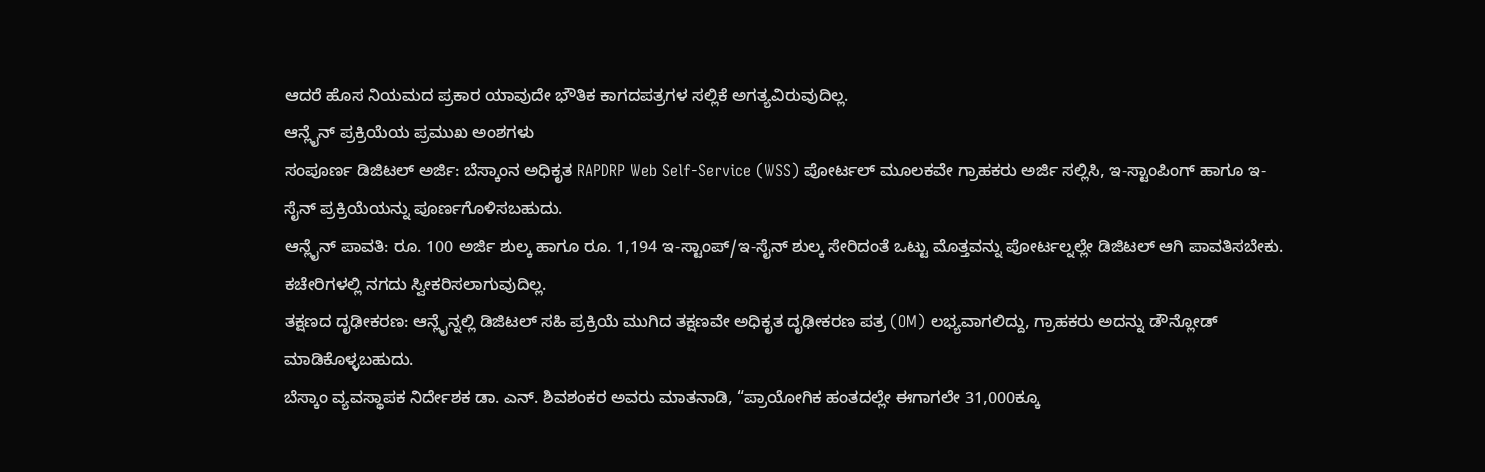ಆದರೆ ಹೊಸ ನಿಯಮದ ಪ್ರಕಾರ ಯಾವುದೇ ಭೌತಿಕ ಕಾಗದಪತ್ರಗಳ ಸಲ್ಲಿಕೆ ಅಗತ್ಯವಿರುವುದಿಲ್ಲ.
ಆನ್ಲೈನ್ ಪ್ರಕ್ರಿಯೆಯ ಪ್ರಮುಖ ಅಂಶಗಳು
ಸಂಪೂರ್ಣ ಡಿಜಿಟಲ್ ಅರ್ಜಿ: ಬೆಸ್ಕಾಂನ ಅಧಿಕೃತ RAPDRP Web Self-Service (WSS) ಪೋರ್ಟಲ್ ಮೂಲಕವೇ ಗ್ರಾಹಕರು ಅರ್ಜಿ ಸಲ್ಲಿಸಿ, ಇ-ಸ್ಟಾಂಪಿಂಗ್ ಹಾಗೂ ಇ-ಸೈನ್ ಪ್ರಕ್ರಿಯೆಯನ್ನು ಪೂರ್ಣಗೊಳಿಸಬಹುದು.
ಆನ್ಲೈನ್ ಪಾವತಿ: ರೂ. 100 ಅರ್ಜಿ ಶುಲ್ಕ ಹಾಗೂ ರೂ. 1,194 ಇ-ಸ್ಟಾಂಪ್/ಇ-ಸೈನ್ ಶುಲ್ಕ ಸೇರಿದಂತೆ ಒಟ್ಟು ಮೊತ್ತವನ್ನು ಪೋರ್ಟಲ್ನಲ್ಲೇ ಡಿಜಿಟಲ್ ಆಗಿ ಪಾವತಿಸಬೇಕು. ಕಚೇರಿಗಳಲ್ಲಿ ನಗದು ಸ್ವೀಕರಿಸಲಾಗುವುದಿಲ್ಲ.
ತಕ್ಷಣದ ದೃಢೀಕರಣ: ಆನ್ಲೈನ್ನಲ್ಲಿ ಡಿಜಿಟಲ್ ಸಹಿ ಪ್ರಕ್ರಿಯೆ ಮುಗಿದ ತಕ್ಷಣವೇ ಅಧಿಕೃತ ದೃಢೀಕರಣ ಪತ್ರ (OM) ಲಭ್ಯವಾಗಲಿದ್ದು, ಗ್ರಾಹಕರು ಅದನ್ನು ಡೌನ್ಲೋಡ್ ಮಾಡಿಕೊಳ್ಳಬಹುದು.
ಬೆಸ್ಕಾಂ ವ್ಯವಸ್ಥಾಪಕ ನಿರ್ದೇಶಕ ಡಾ. ಎನ್. ಶಿವಶಂಕರ ಅವರು ಮಾತನಾಡಿ, “ಪ್ರಾಯೋಗಿಕ ಹಂತದಲ್ಲೇ ಈಗಾಗಲೇ 31,000ಕ್ಕೂ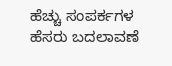ಹೆಚ್ಚು ಸಂಪರ್ಕಗಳ ಹೆಸರು ಬದಲಾವಣೆ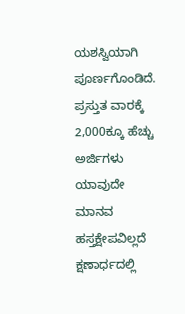ಯಶಸ್ವಿಯಾಗಿ ಪೂರ್ಣಗೊಂಡಿದೆ. ಪ್ರಸ್ತುತ ವಾರಕ್ಕೆ 2,000ಕ್ಕೂ ಹೆಚ್ಚು ಅರ್ಜಿಗಳು ಯಾವುದೇ ಮಾನವ ಹಸ್ತಕ್ಷೇಪವಿಲ್ಲದೆ ಕ್ಷಣಾರ್ಧದಲ್ಲಿ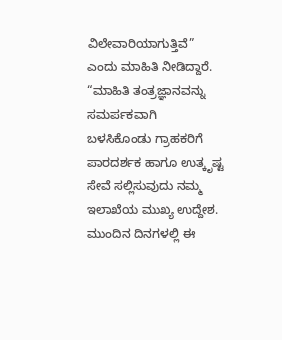ವಿಲೇವಾರಿಯಾಗುತ್ತಿವೆ” ಎಂದು ಮಾಹಿತಿ ನೀಡಿದ್ದಾರೆ.
“ಮಾಹಿತಿ ತಂತ್ರಜ್ಞಾನವನ್ನು ಸಮರ್ಪಕವಾಗಿ ಬಳಸಿಕೊಂಡು ಗ್ರಾಹಕರಿಗೆ ಪಾರದರ್ಶಕ ಹಾಗೂ ಉತ್ಕೃಷ್ಟ ಸೇವೆ ಸಲ್ಲಿಸುವುದು ನಮ್ಮ ಇಲಾಖೆಯ ಮುಖ್ಯ ಉದ್ದೇಶ. ಮುಂದಿನ ದಿನಗಳಲ್ಲಿ ಈ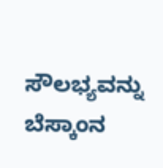ಸೌಲಭ್ಯವನ್ನು ಬೆಸ್ಕಾಂನ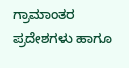ಗ್ರಾಮಾಂತರ ಪ್ರದೇಶಗಳು ಹಾಗೂ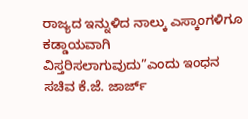ರಾಜ್ಯದ ಇನ್ನುಳಿದ ನಾಲ್ಕು ಎಸ್ಕಾಂಗಳಿಗೂ ಕಡ್ಡಾಯವಾಗಿ ವಿಸ್ತರಿಸಲಾಗುವುದು”ಎಂದು ಇಂಧನ ಸಚಿವ ಕೆ.ಜೆ. ಜಾರ್ಜ್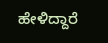ಹೇಳಿದ್ದಾರೆ